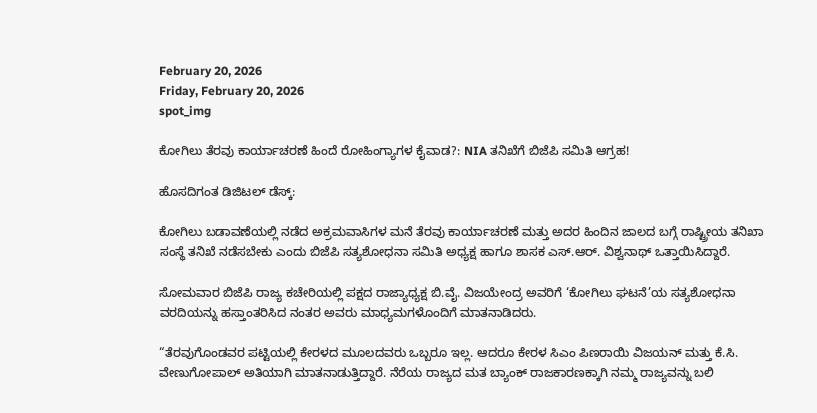February 20, 2026
Friday, February 20, 2026
spot_img

ಕೋಗಿಲು ತೆರವು ಕಾರ್ಯಾಚರಣೆ ಹಿಂದೆ ರೋಹಿಂಗ್ಯಾಗಳ ಕೈವಾಡ?: NIA ತನಿಖೆಗೆ ಬಿಜೆಪಿ ಸಮಿತಿ ಆಗ್ರಹ!

ಹೊಸದಿಗಂತ ಡಿಜಿಟಲ್ ಡೆಸ್ಕ್:

ಕೋಗಿಲು ಬಡಾವಣೆಯಲ್ಲಿ ನಡೆದ ಅಕ್ರಮವಾಸಿಗಳ ಮನೆ ತೆರವು ಕಾರ್ಯಾಚರಣೆ ಮತ್ತು ಅದರ ಹಿಂದಿನ ಜಾಲದ ಬಗ್ಗೆ ರಾಷ್ಟ್ರೀಯ ತನಿಖಾ ಸಂಸ್ಥೆ ತನಿಖೆ ನಡೆಸಬೇಕು ಎಂದು ಬಿಜೆಪಿ ಸತ್ಯಶೋಧನಾ ಸಮಿತಿ ಅಧ್ಯಕ್ಷ ಹಾಗೂ ಶಾಸಕ ಎಸ್.ಆರ್. ವಿಶ್ವನಾಥ್ ಒತ್ತಾಯಿಸಿದ್ದಾರೆ.

ಸೋಮವಾರ ಬಿಜೆಪಿ ರಾಜ್ಯ ಕಚೇರಿಯಲ್ಲಿ ಪಕ್ಷದ ರಾಜ್ಯಾಧ್ಯಕ್ಷ ಬಿ.ವೈ. ವಿಜಯೇಂದ್ರ ಅವರಿಗೆ ‘ಕೋಗಿಲು ಘಟನೆ’ಯ ಸತ್ಯಶೋಧನಾ ವರದಿಯನ್ನು ಹಸ್ತಾಂತರಿಸಿದ ನಂತರ ಅವರು ಮಾಧ್ಯಮಗಳೊಂದಿಗೆ ಮಾತನಾಡಿದರು.

“ತೆರವುಗೊಂಡವರ ಪಟ್ಟಿಯಲ್ಲಿ ಕೇರಳದ ಮೂಲದವರು ಒಬ್ಬರೂ ಇಲ್ಲ. ಆದರೂ ಕೇರಳ ಸಿಎಂ ಪಿಣರಾಯಿ ವಿಜಯನ್ ಮತ್ತು ಕೆ.ಸಿ. ವೇಣುಗೋಪಾಲ್ ಅತಿಯಾಗಿ ಮಾತನಾಡುತ್ತಿದ್ದಾರೆ. ನೆರೆಯ ರಾಜ್ಯದ ಮತ ಬ್ಯಾಂಕ್ ರಾಜಕಾರಣಕ್ಕಾಗಿ ನಮ್ಮ ರಾಜ್ಯವನ್ನು ಬಲಿ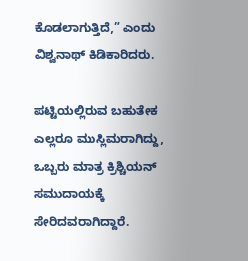ಕೊಡಲಾಗುತ್ತಿದೆ,” ಎಂದು ವಿಶ್ವನಾಥ್ ಕಿಡಿಕಾರಿದರು.

ಪಟ್ಟಿಯಲ್ಲಿರುವ ಬಹುತೇಕ ಎಲ್ಲರೂ ಮುಸ್ಲಿಮರಾಗಿದ್ದು, ಒಬ್ಬರು ಮಾತ್ರ ಕ್ರಿಶ್ಚಿಯನ್ ಸಮುದಾಯಕ್ಕೆ ಸೇರಿದವರಾಗಿದ್ದಾರೆ.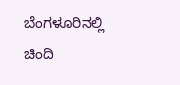ಬೆಂಗಳೂರಿನಲ್ಲಿ ಚಿಂದಿ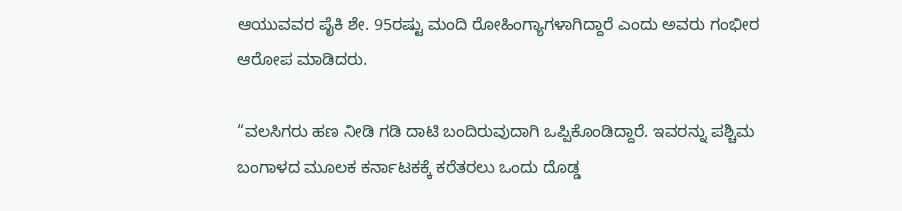ಆಯುವವರ ಪೈಕಿ ಶೇ. 95ರಷ್ಟು ಮಂದಿ ರೋಹಿಂಗ್ಯಾಗಳಾಗಿದ್ದಾರೆ ಎಂದು ಅವರು ಗಂಭೀರ ಆರೋಪ ಮಾಡಿದರು.

“ವಲಸಿಗರು ಹಣ ನೀಡಿ ಗಡಿ ದಾಟಿ ಬಂದಿರುವುದಾಗಿ ಒಪ್ಪಿಕೊಂಡಿದ್ದಾರೆ. ಇವರನ್ನು ಪಶ್ಚಿಮ ಬಂಗಾಳದ ಮೂಲಕ ಕರ್ನಾಟಕಕ್ಕೆ ಕರೆತರಲು ಒಂದು ದೊಡ್ಡ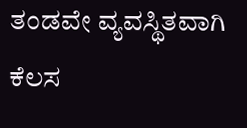ತಂಡವೇ ವ್ಯವಸ್ಥಿತವಾಗಿ ಕೆಲಸ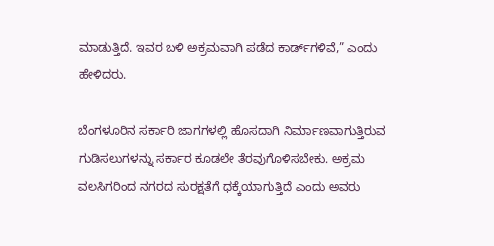ಮಾಡುತ್ತಿದೆ. ಇವರ ಬಳಿ ಅಕ್ರಮವಾಗಿ ಪಡೆದ ಕಾರ್ಡ್‌ಗಳಿವೆ,” ಎಂದು ಹೇಳಿದರು.

ಬೆಂಗಳೂರಿನ ಸರ್ಕಾರಿ ಜಾಗಗಳಲ್ಲಿ ಹೊಸದಾಗಿ ನಿರ್ಮಾಣವಾಗುತ್ತಿರುವ ಗುಡಿಸಲುಗಳನ್ನು ಸರ್ಕಾರ ಕೂಡಲೇ ತೆರವುಗೊಳಿಸಬೇಕು. ಅಕ್ರಮ ವಲಸಿಗರಿಂದ ನಗರದ ಸುರಕ್ಷತೆಗೆ ಧಕ್ಕೆಯಾಗುತ್ತಿದೆ ಎಂದು ಅವರು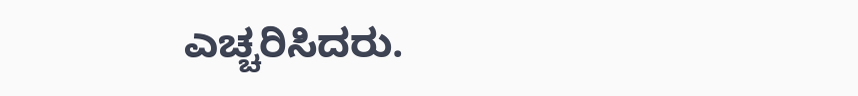ಎಚ್ಚರಿಸಿದರು.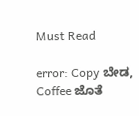Must Read

error: Copy ಬೇಡ, Coffee ಜೊತೆ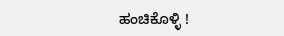ಹಂಚಿಕೊಳ್ಳಿ !